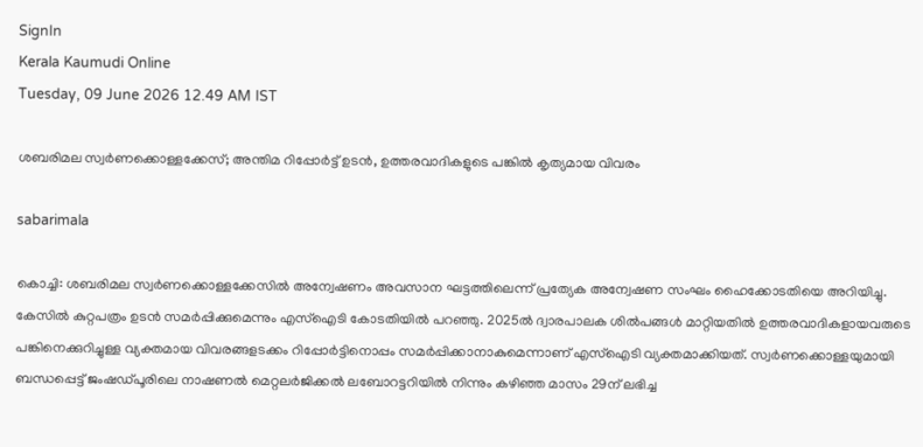SignIn
Kerala Kaumudi Online
Tuesday, 09 June 2026 12.49 AM IST

ശബരിമല സ്വർണക്കൊള്ളക്കേസ്; അന്തിമ റിപ്പോർട്ട് ഉടൻ, ഉത്തരവാദികളുടെ പങ്കിൽ കൃത്യമായ വിവരം

sabarimala

കൊച്ചി: ശബരിമല സ്വർണക്കൊള്ളക്കേസിൽ അന്വേഷണം അവസാന ഘട്ടത്തിലെന്ന് പ്രത്യേക അന്വേഷണ സംഘം ഹൈക്കോടതിയെ അറിയിച്ചു. കേസിൽ കുറ്റപത്രം ഉടൻ സമർപ്പിക്കുമെന്നും എസ്‌ഐടി കോടതിയിൽ പറഞ്ഞു. 2025ൽ ദ്വാരപാലക ശിൽപങ്ങൾ മാറ്റിയതിൽ ഉത്തരവാദികളായവരുടെ പങ്കിനെക്കുറിച്ചുള്ള വ്യക്തമായ വിവരങ്ങളടക്കം റിപ്പോർട്ടിനൊപ്പം സമർപ്പിക്കാനാകുമെന്നാണ് എസ്‌ഐടി വ്യക്തമാക്കിയത്. സ്വർണക്കൊള്ളയുമായി ബന്ധപ്പെട്ട് ജംഷഡ്‌പൂരിലെ നാഷണൽ മെറ്റലർജിക്കൽ ലബോറട്ടറിയിൽ നിന്നും കഴിഞ്ഞ മാസം 29ന് ലഭിച്ച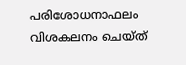പരിശോധനാഫലം വിശകലനം ചെയ്‌ത്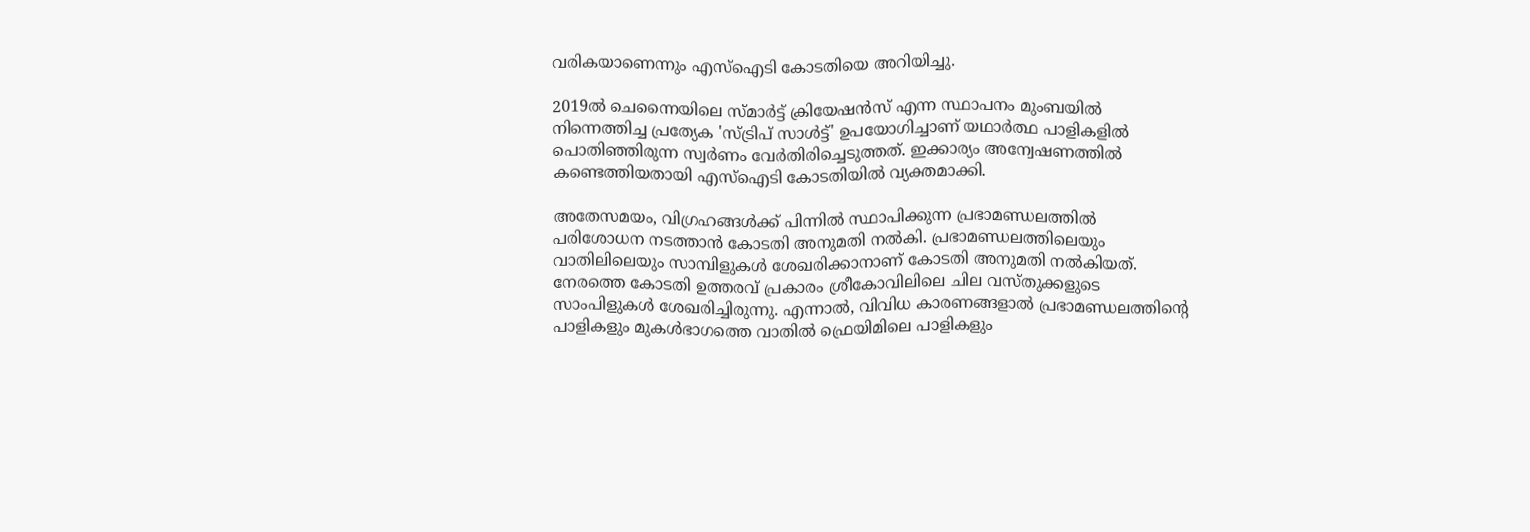വരികയാണെന്നും എസ്‌ഐടി കോടതിയെ അറിയിച്ചു.

2019ൽ ചെന്നൈയിലെ സ്‌മാർട്ട് ക്രിയേഷൻസ് എന്ന സ്ഥാപനം മുംബയിൽ നിന്നെത്തിച്ച പ്രത്യേക 'സ്‌ട്രിപ് സാൾട്ട്' ഉപയോഗിച്ചാണ് യഥാർത്ഥ പാളികളിൽ പൊതിഞ്ഞിരുന്ന സ്വർണം വേർതിരിച്ചെടുത്തത്. ഇക്കാര്യം അന്വേഷണത്തിൽ കണ്ടെത്തിയതായി എസ്‌ഐടി കോടതിയിൽ വ്യക്തമാക്കി.

അതേസമയം, വിഗ്രഹങ്ങൾക്ക് പിന്നിൽ സ്ഥാപിക്കുന്ന പ്രഭാമണ്ഡലത്തിൽ പരിശോധന നടത്താൻ കോടതി അനുമതി നൽകി. പ്രഭാമണ്ഡലത്തിലെയും വാതിലിലെയും സാമ്പിളുകൾ ശേഖരിക്കാനാണ് കോടതി അനുമതി നൽകിയത്. നേരത്തെ കോടതി ഉത്തരവ് പ്രകാരം ശ്രീകോവിലിലെ ചില വസ്‌തുക്കളുടെ സാംപിളുകൾ ശേഖരിച്ചിരുന്നു. എന്നാൽ, വിവിധ കാരണങ്ങളാൽ പ്രഭാമണ്ഡലത്തിന്റെ പാളികളും മുകൾഭാഗത്തെ വാതിൽ ഫ്രെയിമിലെ പാളികളും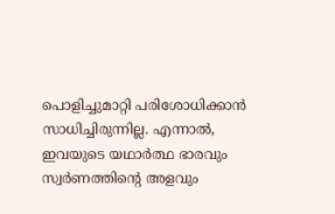പൊളിച്ചുമാറ്റി പരിശോധിക്കാൻ സാധിച്ചിരുന്നില്ല. എന്നാൽ, ഇവയുടെ യഥാർത്ഥ ഭാരവും സ്വർണത്തിന്റെ അളവും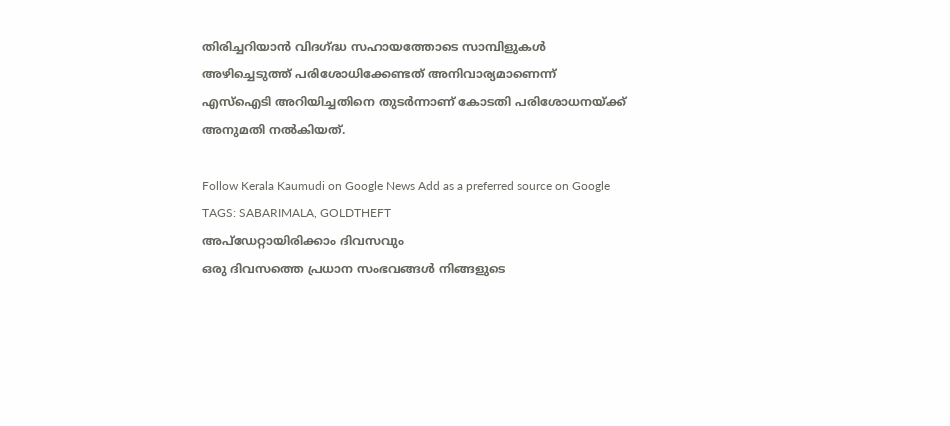തിരിച്ചറിയാൻ വിദഗ്ദ്ധ സഹായത്തോടെ സാമ്പിളുകൾ അഴിച്ചെടുത്ത് പരിശോധിക്കേണ്ടത് അനിവാര്യമാണെന്ന് എസ്‌ഐടി അറിയിച്ചതിനെ തുടർന്നാണ് കോടതി പരിശോധനയ്‌ക്ക് അനുമതി നൽകിയത്.

Follow Kerala Kaumudi on Google News Add as a preferred source on Google
TAGS: SABARIMALA, GOLDTHEFT
അപ്ഡേറ്റായിരിക്കാം ദിവസവും
ഒരു ദിവസത്തെ പ്രധാന സംഭവങ്ങൾ നിങ്ങളുടെ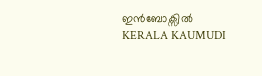ഇൻബോക്സിൽ
KERALA KAUMUDI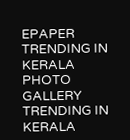EPAPER
TRENDING IN KERALA
PHOTO GALLERY
TRENDING IN KERALA